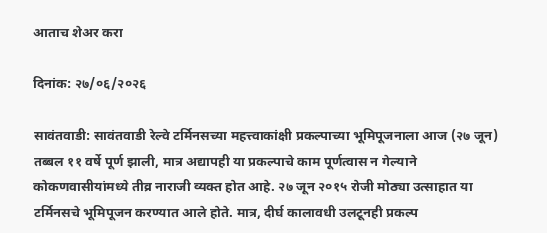आताच शेअर करा

दिनांक: २७/०६/२०२६

सावंतवाडी: सावंतवाडी रेल्वे टर्मिनसच्या महत्त्वाकांक्षी प्रकल्पाच्या भूमिपूजनाला आज (२७ जून) तब्बल ११ वर्षे पूर्ण झाली, मात्र अद्यापही या प्रकल्पाचे काम पूर्णत्वास न गेल्याने कोकणवासीयांमध्ये तीव्र नाराजी व्यक्त होत आहे. २७ जून २०१५ रोजी मोठ्या उत्साहात या टर्मिनसचे भूमिपूजन करण्यात आले होते. मात्र, दीर्घ कालावधी उलटूनही प्रकल्प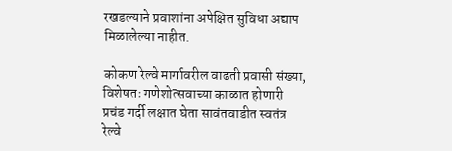रखडल्याने प्रवाशांना अपेक्षित सुविधा अद्याप मिळालेल्या नाहीत.

कोकण रेल्वे मार्गावरील वाढती प्रवासी संख्या, विशेषतः गणेशोत्सवाच्या काळात होणारी प्रचंड गर्दी लक्षात घेता सावंतवाडीत स्वतंत्र रेल्वे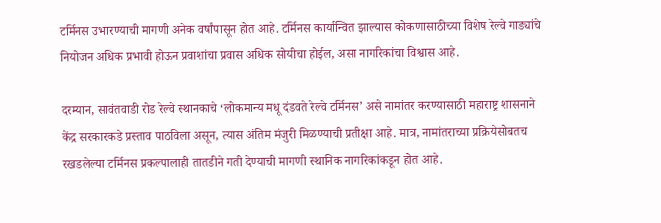टर्मिनस उभारण्याची मागणी अनेक वर्षांपासून होत आहे. टर्मिनस कार्यान्वित झाल्यास कोकणासाठीच्या विशेष रेल्वे गाड्यांचे नियोजन अधिक प्रभावी होऊन प्रवाशांचा प्रवास अधिक सोयीचा होईल, असा नागरिकांचा विश्वास आहे.

दरम्यान, सावंतवाडी रोड रेल्वे स्थानकाचे ‘लोकमान्य मधू दंडवते रेल्वे टर्मिनस’ असे नामांतर करण्यासाठी महाराष्ट्र शासनाने केंद्र सरकारकडे प्रस्ताव पाठविला असून, त्यास अंतिम मंजुरी मिळण्याची प्रतीक्षा आहे. मात्र, नामांतराच्या प्रक्रियेसोबतच रखडलेल्या टर्मिनस प्रकल्पालाही तातडीने गती देण्याची मागणी स्थानिक नागरिकांकडून होत आहे.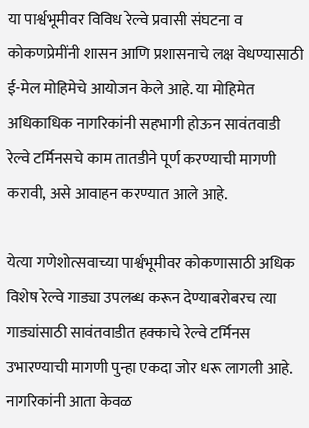या पार्श्वभूमीवर विविध रेल्वे प्रवासी संघटना व कोकणप्रेमींनी शासन आणि प्रशासनाचे लक्ष वेधण्यासाठी ई-मेल मोहिमेचे आयोजन केले आहे. या मोहिमेत अधिकाधिक नागरिकांनी सहभागी होऊन सावंतवाडी रेल्वे टर्मिनसचे काम तातडीने पूर्ण करण्याची मागणी करावी, असे आवाहन करण्यात आले आहे.

येत्या गणेशोत्सवाच्या पार्श्वभूमीवर कोकणासाठी अधिक विशेष रेल्वे गाड्या उपलब्ध करून देण्याबरोबरच त्या गाड्यांसाठी सावंतवाडीत हक्काचे रेल्वे टर्मिनस उभारण्याची मागणी पुन्हा एकदा जोर धरू लागली आहे. नागरिकांनी आता केवळ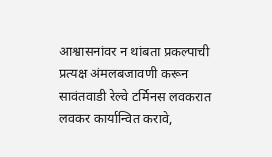आश्वासनांवर न थांबता प्रकल्पाची प्रत्यक्ष अंमलबजावणी करून सावंतवाडी रेल्वे टर्मिनस लवकरात लवकर कार्यान्वित करावे,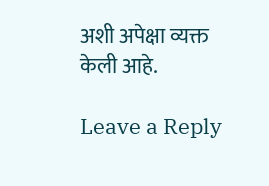अशी अपेक्षा व्यक्त केली आहे.

Leave a Reply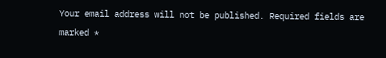Your email address will not be published. Required fields are marked *